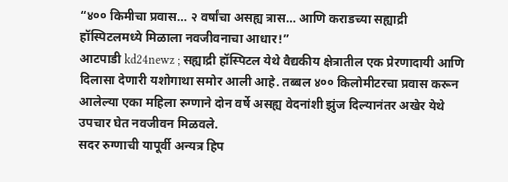“४०० किमीचा प्रवास… २ वर्षांचा असह्य त्रास… आणि कराडच्या सह्याद्री हॉस्पिटलमध्ये मिळाला नवजीवनाचा आधार!”
आटपाडी kd24newz ; सह्याद्री हॉस्पिटल येथे वैद्यकीय क्षेत्रातील एक प्रेरणादायी आणि दिलासा देणारी यशोगाथा समोर आली आहे. तब्बल ४०० किलोमीटरचा प्रवास करून आलेल्या एका महिला रुग्णाने दोन वर्षे असह्य वेदनांशी झुंज दिल्यानंतर अखेर येथे उपचार घेत नवजीवन मिळवले.
सदर रुग्णाची यापूर्वी अन्यत्र हिप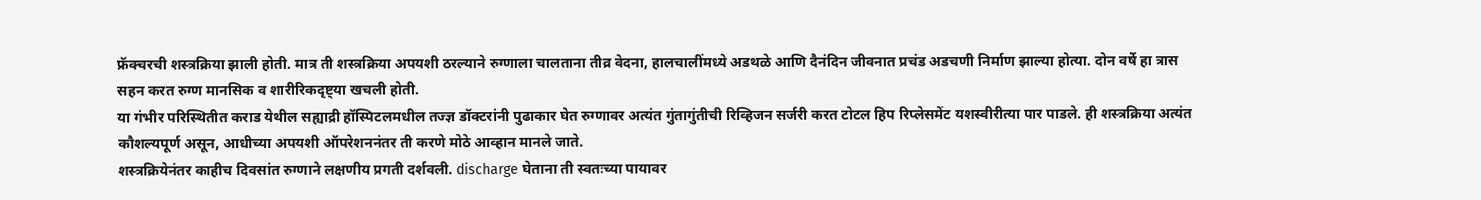फ्रॅक्चरची शस्त्रक्रिया झाली होती. मात्र ती शस्त्रक्रिया अपयशी ठरल्याने रुग्णाला चालताना तीव्र वेदना, हालचालींमध्ये अडथळे आणि दैनंदिन जीवनात प्रचंड अडचणी निर्माण झाल्या होत्या. दोन वर्षे हा त्रास सहन करत रुग्ण मानसिक व शारीरिकदृष्ट्या खचली होती.
या गंभीर परिस्थितीत कराड येथील सह्याद्री हॉस्पिटलमधील तज्ज्ञ डॉक्टरांनी पुढाकार घेत रुग्णावर अत्यंत गुंतागुंतीची रिव्हिजन सर्जरी करत टोटल हिप रिप्लेसमेंट यशस्वीरीत्या पार पाडले. ही शस्त्रक्रिया अत्यंत कौशल्यपूर्ण असून, आधीच्या अपयशी ऑपरेशननंतर ती करणे मोठे आव्हान मानले जाते.
शस्त्रक्रियेनंतर काहीच दिवसांत रुग्णाने लक्षणीय प्रगती दर्शवली. discharge घेताना ती स्वतःच्या पायावर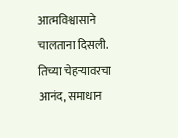आत्मविश्वासाने चालताना दिसली. तिच्या चेहऱ्यावरचा आनंद, समाधान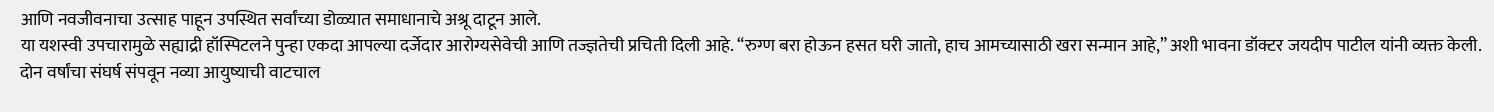आणि नवजीवनाचा उत्साह पाहून उपस्थित सर्वांच्या डोळ्यात समाधानाचे अश्रू दाटून आले.
या यशस्वी उपचारामुळे सह्याद्री हॉस्पिटलने पुन्हा एकदा आपल्या दर्जेदार आरोग्यसेवेची आणि तज्ज्ञतेची प्रचिती दिली आहे. “रुग्ण बरा होऊन हसत घरी जातो, हाच आमच्यासाठी खरा सन्मान आहे,” अशी भावना डॉक्टर जयदीप पाटील यांनी व्यक्त केली.
दोन वर्षांचा संघर्ष संपवून नव्या आयुष्याची वाटचाल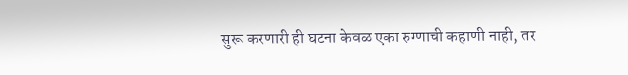सुरू करणारी ही घटना केवळ एका रुग्णाची कहाणी नाही, तर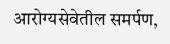आरोग्यसेवेतील समर्पण,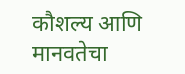कौशल्य आणि मानवतेचा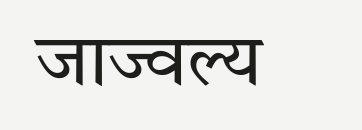जाज्वल्य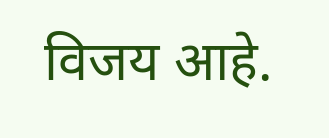विजय आहे.